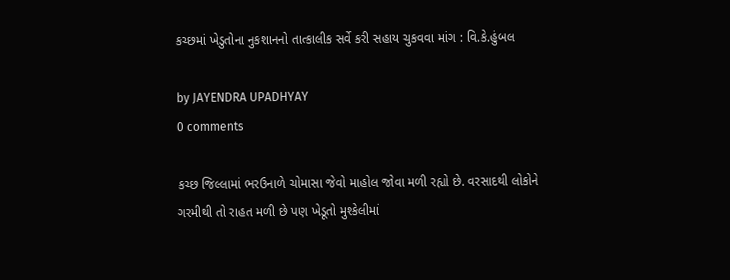કચ્છમાં ખેડુતોના નુકશાનનો તાત્કાલીક સર્વે કરી સહાય ચુકવવા માંગ : વિ.કે.હુંબલ

by JAYENDRA UPADHYAY
0 comments

કચ્છ જિલ્લામાં ભરઉનાળે ચોમાસા જેવો માહોલ જોવા મળી રહ્યો છે. વરસાદથી લોકોને ગરમીથી તો રાહત મળી છે પણ ખેડૂતો મુશ્કેલીમાં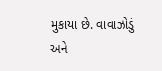મુકાયા છે. વાવાઝોડું અને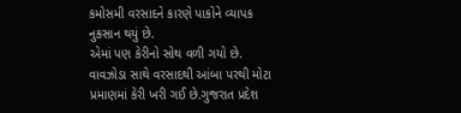કમોસમી વરસાદને કારણે પાકોને વ્યાપક નુકસાન થયું છે.
એમાં પણ કેરીનો સોથ વળી ગયો છે. વાવઝોડા સાથે વરસાદથી આંબા પરથી મોટા પ્રમાણમાં કેરી ખરી ગઈ છે.ગુજરાત પ્રદેશ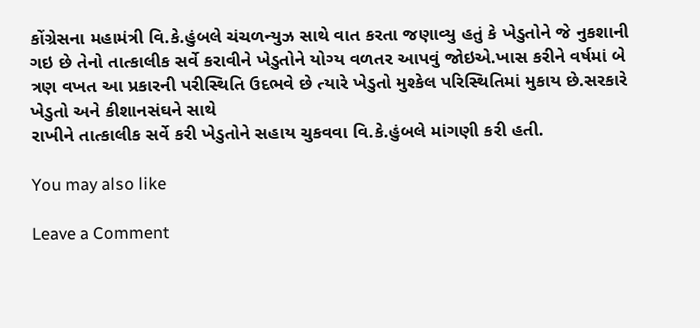કોંગ્રેસના મહામંત્રી વિ.કે.હુંબલે ચંચળન્યુઝ સાથે વાત કરતા જણાવ્યુ હતું કે ખેડુતોને જે નુકશાની
ગઇ છે તેનો તાત્કાલીક સર્વે કરાવીને ખેડુતોને યોગ્ય વળતર આપવું જોઇએ.ખાસ કરીને વર્ષમાં બે ત્રણ વખત આ પ્રકારની પરીસ્થિતિ ઉદભવે છે ત્યારે ખેડુતો મુશ્કેલ પરિસ્થિતિમાં મુકાય છે.સરકારે ખેડુતો અને કીશાનસંઘને સાથે
રાખીને તાત્કાલીક સર્વે કરી ખેડુતોને સહાય ચુકવવા વિ.કે.હુંબલે માંગણી કરી હતી.

You may also like

Leave a Comment